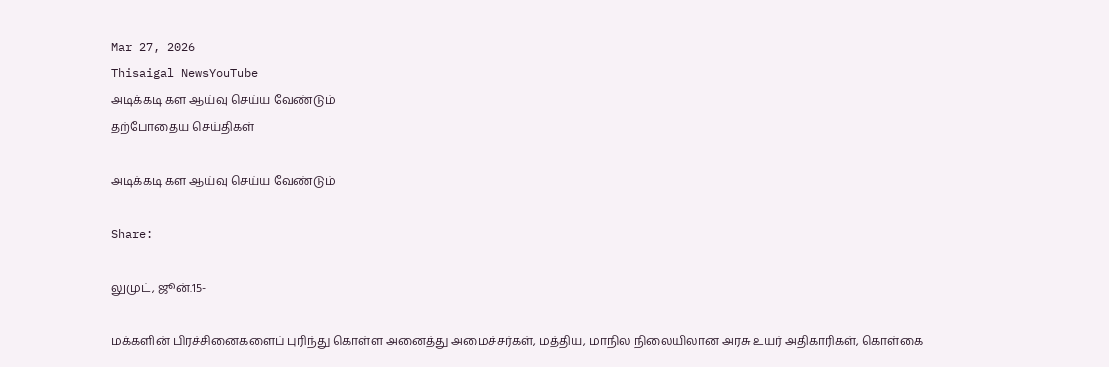Mar 27, 2026
Thisaigal NewsYouTube
அடிக்கடி கள ஆய்வு செய்ய வேண்டும்
தற்போதைய செய்திகள்

அடிக்கடி கள ஆய்வு செய்ய வேண்டும்

Share:

லுமுட், ஜூன்.15-

மக்களின் பிரச்சினைகளைப் புரிந்து கொள்ள அனைத்து அமைச்சர்கள், மத்திய, மாநில நிலையிலான அரசு உயர் அதிகாரிகள், கொள்கை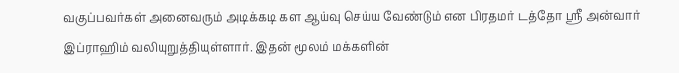வகுப்பவர்கள் அனைவரும் அடிக்கடி கள ஆய்வு செய்ய வேண்டும் என பிரதமர் டத்தோ ஶ்ரீ அன்வார் இப்ராஹிம் வலியுறுத்தியுள்ளார். இதன் மூலம் மக்களின்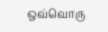ஒவ்வொரு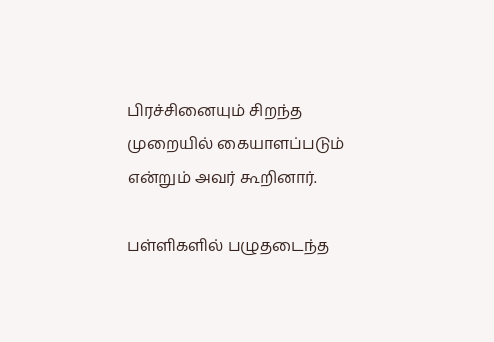பிரச்சினையும் சிறந்த முறையில் கையாளப்படும் என்றும் அவர் கூறினார்.

பள்ளிகளில் பழுதடைந்த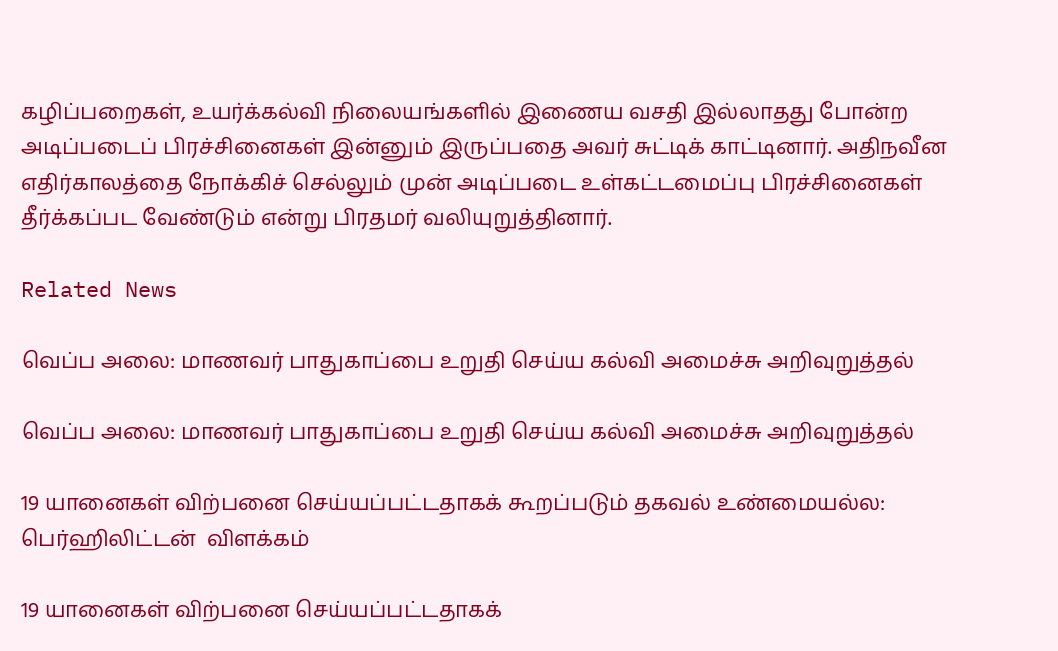கழிப்பறைகள், உயர்க்கல்வி நிலையங்களில் இணைய வசதி இல்லாதது போன்ற அடிப்படைப் பிரச்சினைகள் இன்னும் இருப்பதை அவர் சுட்டிக் காட்டினார். அதிநவீன எதிர்காலத்தை நோக்கிச் செல்லும் முன் அடிப்படை உள்கட்டமைப்பு பிரச்சினைகள் தீர்க்கப்பட வேண்டும் என்று பிரதமர் வலியுறுத்தினார்.

Related News

வெப்ப அலை: மாணவர் பாதுகாப்பை உறுதி செய்ய கல்வி அமைச்சு அறிவுறுத்தல்

வெப்ப அலை: மாணவர் பாதுகாப்பை உறுதி செய்ய கல்வி அமைச்சு அறிவுறுத்தல்

19 யானைகள் விற்பனை செய்யப்பட்டதாகக் கூறப்படும் தகவல் உண்மையல்ல: பெர்ஹிலிட்டன்  விளக்கம்

19 யானைகள் விற்பனை செய்யப்பட்டதாகக்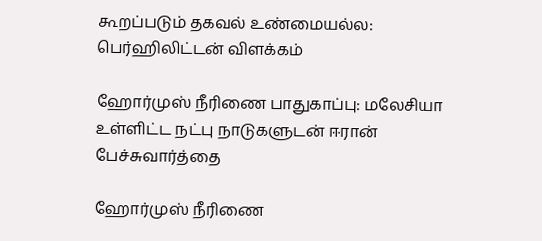கூறப்படும் தகவல் உண்மையல்ல: பெர்ஹிலிட்டன் விளக்கம்

ஹோர்முஸ் நீரிணை பாதுகாப்பு: மலேசியா உள்ளிட்ட நட்பு நாடுகளுடன் ஈரான் பேச்சுவார்த்தை

ஹோர்முஸ் நீரிணை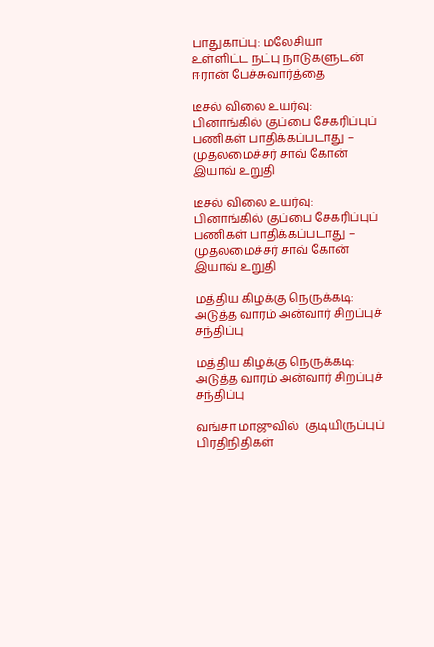பாதுகாப்பு: மலேசியா உள்ளிட்ட நட்பு நாடுகளுடன் ஈரான் பேச்சுவார்த்தை

டீசல் விலை உயர்வு: பினாங்கில் குப்பை சேகரிப்புப் பணிகள் பாதிக்கப்படாது – முதலமைச்சர் சாவ் கோன் இயாவ் உறுதி

டீசல் விலை உயர்வு: பினாங்கில் குப்பை சேகரிப்புப் பணிகள் பாதிக்கப்படாது – முதலமைச்சர் சாவ் கோன் இயாவ் உறுதி

மத்திய கிழக்கு நெருக்கடி: அடுத்த வாரம் அன்வார் சிறப்புச் சந்திப்பு

மத்திய கிழக்கு நெருக்கடி: அடுத்த வாரம் அன்வார் சிறப்புச் சந்திப்பு

வங்சா மாஜுவில்  குடியிருப்புப் பிரதிநிதிகள்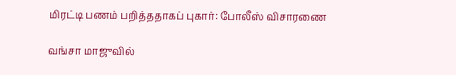மிரட்டி பணம் பறித்ததாகப் புகார்: போலீஸ் விசாரணை

வங்சா மாஜுவில்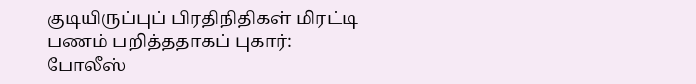குடியிருப்புப் பிரதிநிதிகள் மிரட்டி பணம் பறித்ததாகப் புகார்: போலீஸ்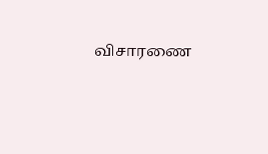விசாரணை